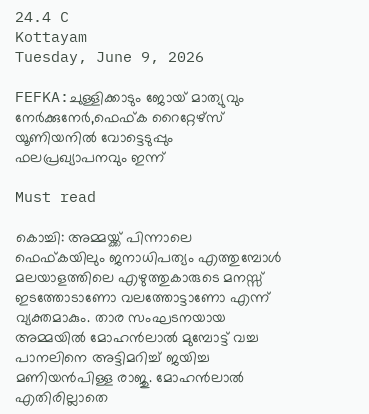24.4 C
Kottayam
Tuesday, June 9, 2026

FEFKA:ചുള്ളിക്കാടും ജോയ് മാത്യുവും നേര്‍ക്കുനേര്‍,ഫെഫ്ക റൈറ്റേഴ്‌സ് യൂണിയനില്‍ വോട്ടെടുപ്പും ഫലപ്രഖ്യാപനവും ഇന്ന്‌

Must read

കൊച്ചി: അമ്മയ്ക്ക് പിന്നാലെ ഫെഫ്കയിലും ജനാധിപത്യം എത്തുമ്പോൾ മലയാളത്തിലെ എഴുത്തുകാരുടെ മനസ്സ് ഇടത്തോടാണോ വലത്തോട്ടാണോ എന്ന് വ്യക്തമാകും. താര സംഘടനയായ അമ്മയിൽ മോഹൻലാൽ മുമ്പോട്ട് വച്ച പാനലിനെ അട്ടിമറിച്ച് ജയിച്ച മണിയൻപിള്ള രാജു. മോഹൻലാൽ എതിരില്ലാതെ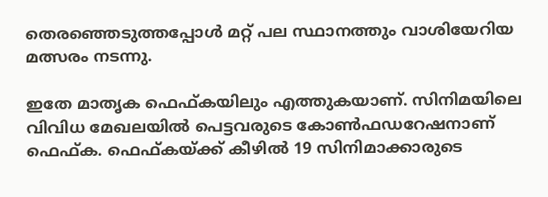തെരഞ്ഞെടുത്തപ്പോൾ മറ്റ് പല സ്ഥാനത്തും വാശിയേറിയ മത്സരം നടന്നു.

ഇതേ മാതൃക ഫെഫ്കയിലും എത്തുകയാണ്. സിനിമയിലെ വിവിധ മേഖലയിൽ പെട്ടവരുടെ കോൺഫഡറേഷനാണ് ഫെഫ്ക. ഫെഫ്കയ്ക്ക് കീഴിൽ 19 സിനിമാക്കാരുടെ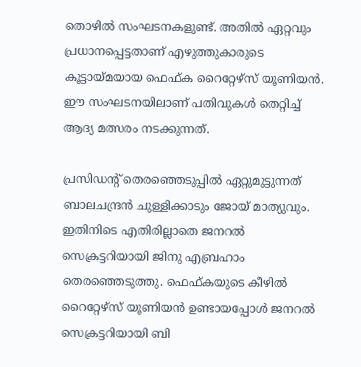തൊഴിൽ സംഘടനകളുണ്ട്. അതിൽ ഏറ്റവും പ്രധാനപ്പെട്ടതാണ് എഴുത്തുകാരുടെ കൂട്ടായ്മയായ ഫെഫ്ക റൈറ്റേഴ്സ് യൂണിയൻ. ഈ സംഘടനയിലാണ് പതിവുകൾ തെറ്റിച്ച് ആദ്യ മത്സരം നടക്കുന്നത്.

പ്രസിഡന്റ് തെരഞ്ഞെടുപ്പിൽ ഏറ്റുമുട്ടുന്നത് ബാലചന്ദ്രൻ ചുള്ളിക്കാടും ജോയ് മാത്യുവും. ഇതിനിടെ എതിരില്ലാതെ ജനറൽ സെക്രട്ടറിയായി ജിനു എബ്രഹാം തെരഞ്ഞെടുത്തു. ഫെഫ്കയുടെ കീഴിൽ റൈറ്റേഴ്സ് യൂണിയൻ ഉണ്ടായപ്പോൾ ജനറൽ സെക്രട്ടറിയായി ബി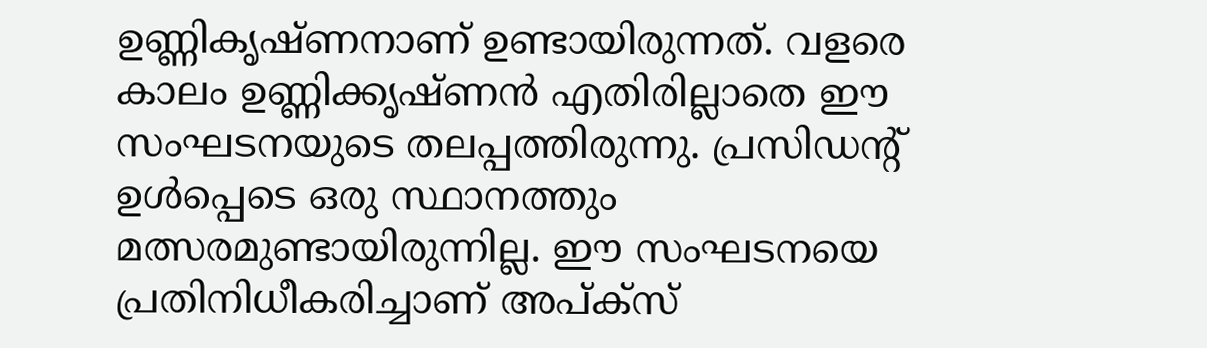ഉണ്ണികൃഷ്ണനാണ് ഉണ്ടായിരുന്നത്. വളരെ കാലം ഉണ്ണിക്കൃഷ്ണൻ എതിരില്ലാതെ ഈ സംഘടനയുടെ തലപ്പത്തിരുന്നു. പ്രസിഡന്റ് ഉൾപ്പെടെ ഒരു സ്ഥാനത്തും മത്സരമുണ്ടായിരുന്നില്ല. ഈ സംഘടനയെ പ്രതിനിധീകരിച്ചാണ് അപ്ക്സ്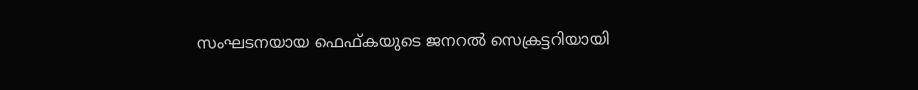സംഘടനയായ ഫെഫ്കയുടെ ജനറൽ സെക്രട്ടറിയായി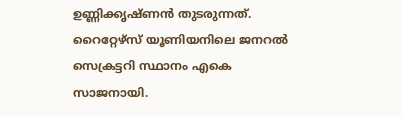ഉണ്ണിക്കൃഷ്ണൻ തുടരുന്നത്. റൈറ്റേഴ്സ് യൂണിയനിലെ ജനറൽ സെക്രട്ടറി സ്ഥാനം എകെ സാജനായി.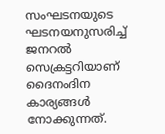സംഘടനയുടെ ഘടനയനുസരിച്ച് ജനറൽ സെക്രട്ടറിയാണ് ദൈനംദിന കാര്യങ്ങൾ നോക്കുന്നത്.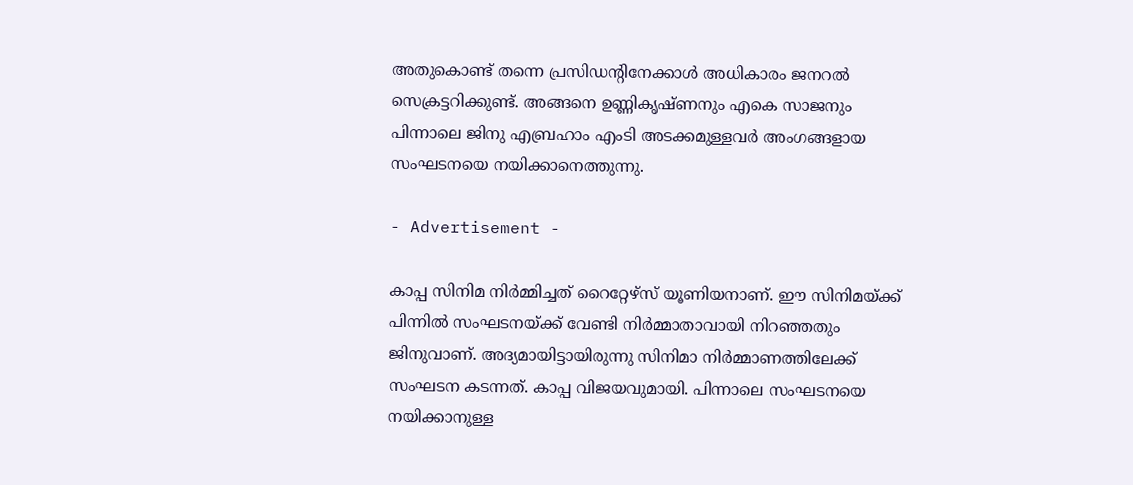അതുകൊണ്ട് തന്നെ പ്രസിഡന്റിനേക്കാൾ അധികാരം ജനറൽ സെക്രട്ടറിക്കുണ്ട്. അങ്ങനെ ഉണ്ണികൃഷ്ണനും എകെ സാജനും പിന്നാലെ ജിനു എബ്രഹാം എംടി അടക്കമുള്ളവർ അംഗങ്ങളായ സംഘടനയെ നയിക്കാനെത്തുന്നു.

- Advertisement -

കാപ്പ സിനിമ നിർമ്മിച്ചത് റൈറ്റേഴ്സ് യൂണിയനാണ്. ഈ സിനിമയ്ക്ക് പിന്നിൽ സംഘടനയ്ക്ക് വേണ്ടി നിർമ്മാതാവായി നിറഞ്ഞതും ജിനുവാണ്. അദ്യമായിട്ടായിരുന്നു സിനിമാ നിർമ്മാണത്തിലേക്ക് സംഘടന കടന്നത്. കാപ്പ വിജയവുമായി. പിന്നാലെ സംഘടനയെ നയിക്കാനുള്ള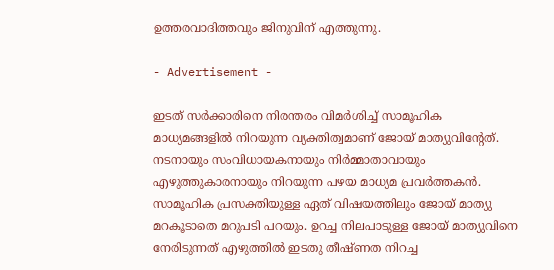ഉത്തരവാദിത്തവും ജിനുവിന് എത്തുന്നു.

- Advertisement -

ഇടത് സർക്കാരിനെ നിരന്തരം വിമർശിച്ച് സാമൂഹിക മാധ്യമങ്ങളിൽ നിറയുന്ന വ്യക്തിത്വമാണ് ജോയ് മാത്യുവിന്റേത്. നടനായും സംവിധായകനായും നിർമ്മാതാവായും എഴുത്തുകാരനായും നിറയുന്ന പഴയ മാധ്യമ പ്രവർത്തകൻ. സാമൂഹിക പ്രസക്തിയുള്ള ഏത് വിഷയത്തിലും ജോയ് മാത്യു മറകൂടാതെ മറുപടി പറയും. ഉറച്ച നിലപാടുള്ള ജോയ് മാത്യുവിനെ നേരിടുന്നത് എഴുത്തിൽ ഇടതു തീഷ്ണത നിറച്ച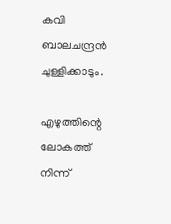കവി ബാലചന്ദ്രൻ ചുള്ളിക്കാടും.

എഴുത്തിന്റെ ലോകത്ത് നിന്ന്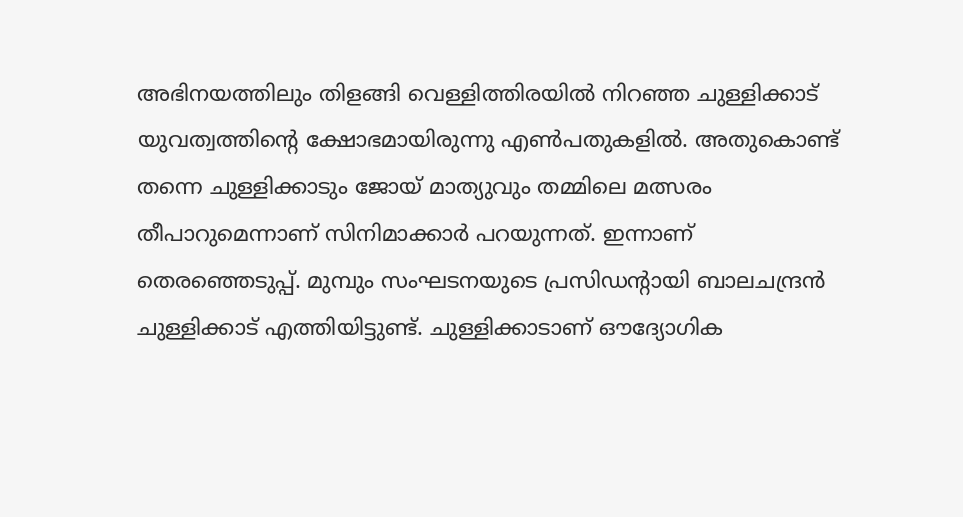അഭിനയത്തിലും തിളങ്ങി വെള്ളിത്തിരയിൽ നിറഞ്ഞ ചുള്ളിക്കാട് യുവത്വത്തിന്റെ ക്ഷോഭമായിരുന്നു എൺപതുകളിൽ. അതുകൊണ്ട് തന്നെ ചുള്ളിക്കാടും ജോയ് മാത്യുവും തമ്മിലെ മത്സരം തീപാറുമെന്നാണ് സിനിമാക്കാർ പറയുന്നത്. ഇന്നാണ് തെരഞ്ഞെടുപ്പ്. മുമ്പും സംഘടനയുടെ പ്രസിഡന്റായി ബാലചന്ദ്രൻ ചുള്ളിക്കാട് എത്തിയിട്ടുണ്ട്. ചുള്ളിക്കാടാണ് ഔദ്യോഗിക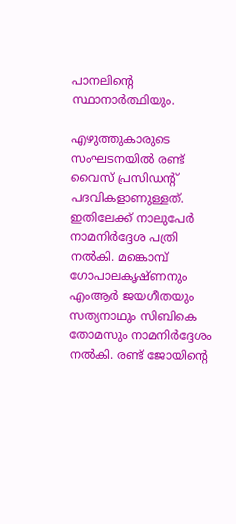പാനലിന്റെ സ്ഥാനാർത്ഥിയും.

എഴുത്തുകാരുടെ സംഘടനയിൽ രണ്ട് വൈസ് പ്രസിഡന്റ് പദവികളാണുള്ളത്. ഇതിലേക്ക് നാലുപേർ നാമനിർദ്ദേശ പത്രി നൽകി. മങ്കൊമ്പ് ഗോപാലകൃഷ്ണനും എംആർ ജയഗീതയും സത്യനാഥും സിബികെ തോമസും നാമനിർദ്ദേശം നൽകി. രണ്ട് ജോയിന്റെ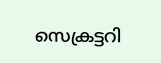സെക്രട്ടറി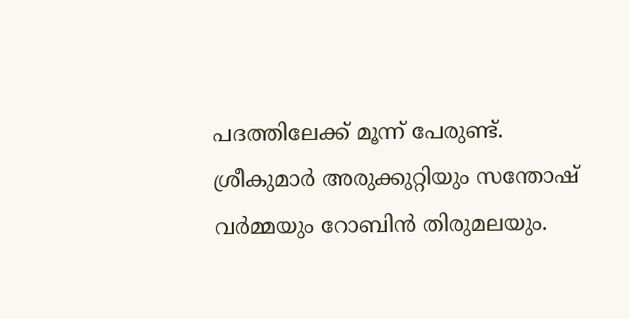പദത്തിലേക്ക് മൂന്ന് പേരുണ്ട്. ശ്രീകുമാർ അരുക്കുറ്റിയും സന്തോഷ് വർമ്മയും റോബിൻ തിരുമലയും.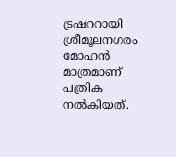ട്രഷററായി ശ്രീമൂലനഗരം മോഹൻ മാത്രമാണ് പത്രിക നൽകിയത്.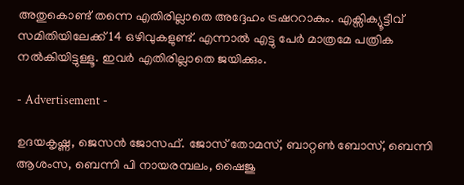അതുകൊണ്ട് തന്നെ എതിരില്ലാതെ അദ്ദേഹം ട്രഷററാകും. എക്സിക്യൂട്ടീവ് സമിതിയിലേക്ക് 14 ഒഴിവുകളുണ്ട്. എന്നാൽ എട്ടു പേർ മാത്രമേ പത്രിക നൽകിയിട്ടുള്ളൂ. ഇവർ എതിരില്ലാതെ ജയിക്കും.

- Advertisement -

ഉദയകൃഷ്ണ, ജെസൻ ജോസഫ്. ജോസ് തോമസ്, ബാറ്റൺ ബോസ്, ബെന്നി ആശംസ, ബെന്നി പി നായരമ്പലം, ഷൈജു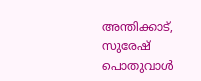അന്തിക്കാട്, സുരേഷ് പൊതുവാൾ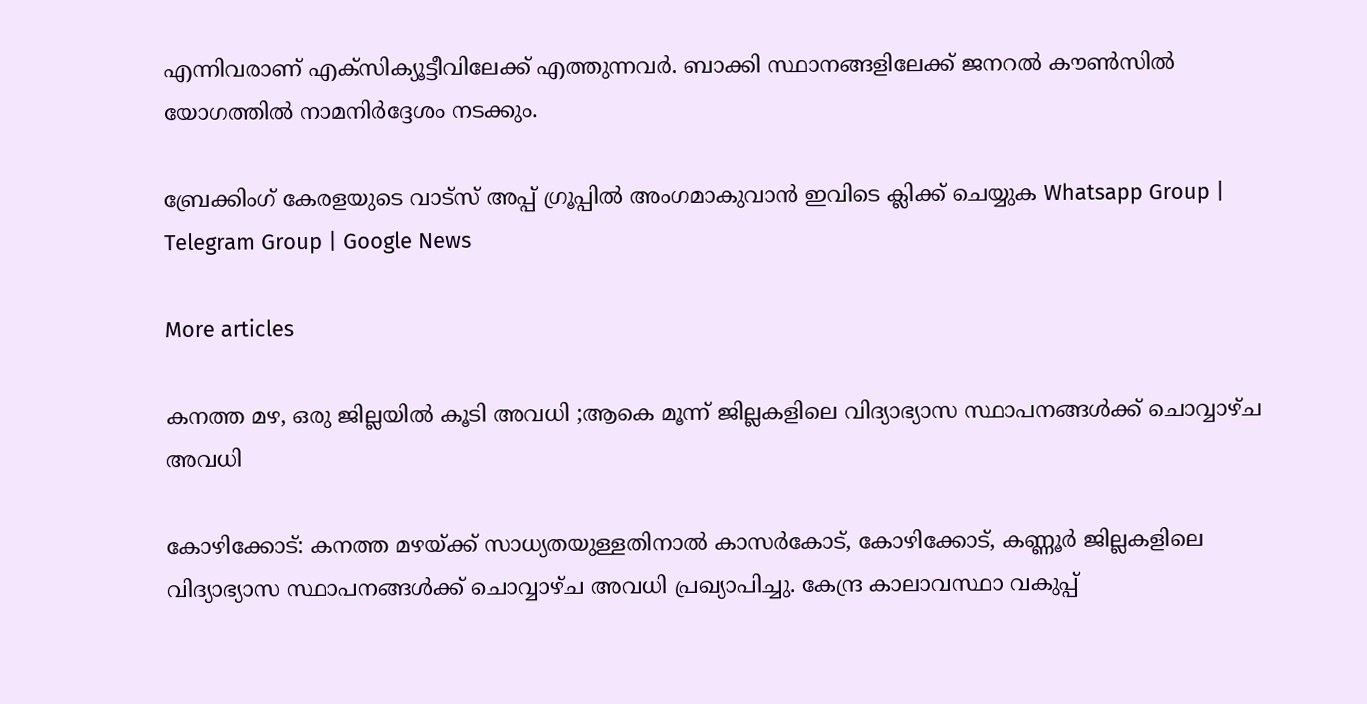എന്നിവരാണ് എക്സിക്യൂട്ടീവിലേക്ക് എത്തുന്നവർ. ബാക്കി സ്ഥാനങ്ങളിലേക്ക് ജനറൽ കൗൺസിൽ യോഗത്തിൽ നാമനിർദ്ദേശം നടക്കും.

ബ്രേക്കിംഗ് കേരളയുടെ വാട്സ് അപ്പ് ഗ്രൂപ്പിൽ അംഗമാകുവാൻ ഇവിടെ ക്ലിക്ക് ചെയ്യുക Whatsapp Group | Telegram Group | Google News

More articles

കനത്ത മഴ, ഒരു ജില്ലയിൽ കൂടി അവധി ;ആകെ മൂന്ന് ജില്ലകളിലെ വിദ്യാഭ്യാസ സ്ഥാപനങ്ങൾക്ക് ചൊവ്വാഴ്ച അവധി

കോഴിക്കോട്: കനത്ത മഴയ്ക്ക് സാധ്യതയുള്ളതിനാൽ കാസർകോട്, കോഴിക്കോട്, കണ്ണൂർ ജില്ലകളിലെ വിദ്യാഭ്യാസ സ്ഥാപനങ്ങൾക്ക് ചൊവ്വാഴ്ച അവധി പ്രഖ്യാപിച്ചു. കേന്ദ്ര കാലാവസ്ഥാ വകുപ്പ്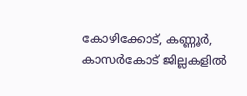കോഴിക്കോട്, കണ്ണൂർ, കാസർകോട് ജില്ലകളിൽ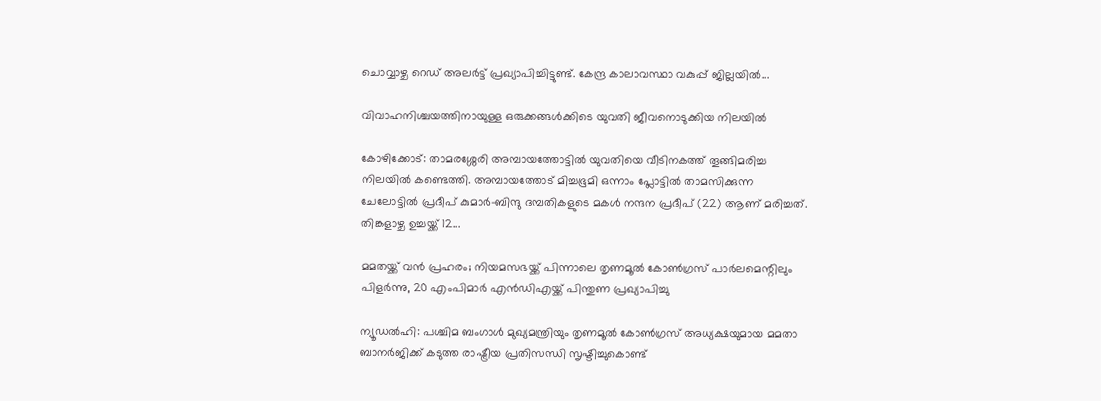ചൊവ്വാഴ്ച റെഡ് അലർട്ട് പ്രഖ്യാപിച്ചിട്ടുണ്ട്. കേന്ദ്ര കാലാവസ്ഥാ വകുപ്പ് ജില്ലയിൽ...

വിവാഹനിശ്ചയത്തിനായുള്ള ഒരുക്കങ്ങൾക്കിടെ യുവതി ജീവനൊടുക്കിയ നിലയിൽ

കോഴിക്കോട്: താമരശ്ശേരി അമ്പായത്തോട്ടിൽ യുവതിയെ വീടിനകത്ത് തൂങ്ങിമരിച്ച നിലയിൽ കണ്ടെത്തി. അമ്പായത്തോട് മിച്ചഭൂമി ഒന്നാം പ്ലോട്ടിൽ താമസിക്കുന്ന ചേലോട്ടിൽ പ്രദീപ് കുമാർ-ബിന്ദു ദമ്പതികളുടെ മകൾ നന്ദന പ്രദീപ് (22) ആണ് മരിച്ചത്. തിങ്കളാഴ്ച ഉച്ചയ്ക്ക് 12...

മമതയ്ക്ക് വൻ പ്രഹരം; നിയമസഭയ്ക്ക് പിന്നാലെ തൃണമൂൽ കോൺഗ്രസ് പാർലമെന്റിലും പിളർന്നു, 20 എംപിമാർ എൻഡിഎയ്ക്ക് പിന്തുണ പ്രഖ്യാപിച്ചു

ന്യൂഡൽഹി: പശ്ചിമ ബംഗാൾ മുഖ്യമന്ത്രിയും തൃണമൂൽ കോൺഗ്രസ് അധ്യക്ഷയുമായ മമതാ ബാനർജിക്ക് കടുത്ത രാഷ്ട്രീയ പ്രതിസന്ധി സൃഷ്ടിച്ചുകൊണ്ട്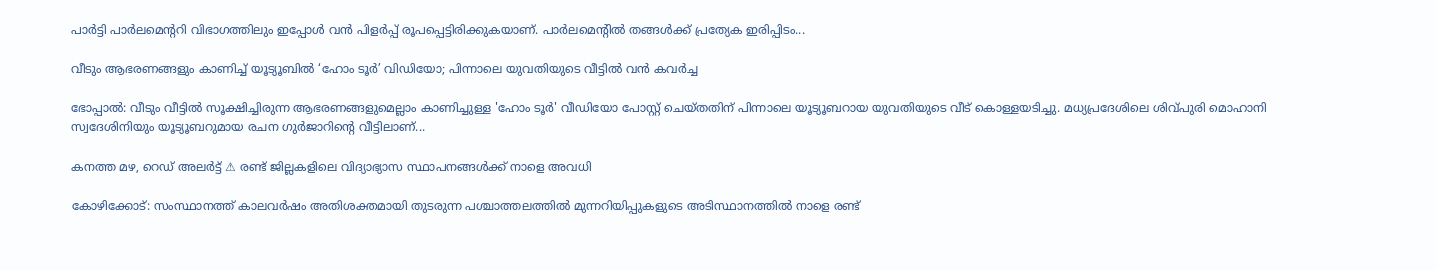പാർട്ടി പാർലമെന്ററി വിഭാഗത്തിലും ഇപ്പോൾ വൻ പിളർപ്പ് രൂപപ്പെട്ടിരിക്കുകയാണ്. പാർലമെന്റിൽ തങ്ങൾക്ക് പ്രത്യേക ഇരിപ്പിടം...

വീടും ആഭരണങ്ങളും കാണിച്ച് യൂട്യൂബിൽ ‘ഹോം ടൂർ’ വിഡിയോ; പിന്നാലെ യുവതിയുടെ വീട്ടിൽ വൻ കവർച്ച

ഭോപ്പാൽ: വീടും വീട്ടിൽ സൂക്ഷിച്ചിരുന്ന ആഭരണങ്ങളുമെല്ലാം കാണിച്ചുള്ള 'ഹോം ടൂർ' വീഡിയോ പോസ്റ്റ് ചെയ്തതിന് പിന്നാലെ യൂട്യൂബറായ യുവതിയുടെ വീട് കൊള്ളയടിച്ചു. മധ്യപ്രദേശിലെ ശിവ്പുരി മൊഹാനി സ്വദേശിനിയും യൂട്യൂബറുമായ രചന ഗുർജാറിന്റെ വീട്ടിലാണ്...

കനത്ത മഴ, റെഡ് അലര്‍ട്ട് ⚠ രണ്ട് ജില്ലകളിലെ വിദ്യാഭ്യാസ സ്ഥാപനങ്ങള്‍ക്ക് നാളെ അവധി

കോഴിക്കോട്: സംസ്ഥാനത്ത് കാലവർഷം അതിശക്തമായി തുടരുന്ന പശ്ചാത്തലത്തിൽ മുന്നറിയിപ്പുകളുടെ അടിസ്ഥാനത്തിൽ നാളെ രണ്ട്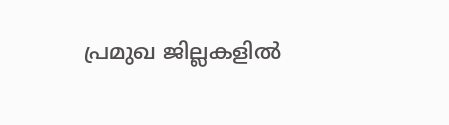പ്രമുഖ ജില്ലകളിൽ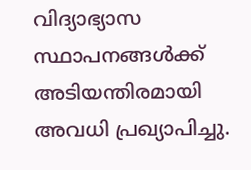വിദ്യാഭ്യാസ സ്ഥാപനങ്ങൾക്ക് അടിയന്തിരമായി അവധി പ്രഖ്യാപിച്ചു.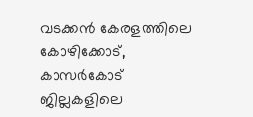വടക്കൻ കേരളത്തിലെ കോഴിക്കോട്, കാസര്‍കോട് ജില്ലകളിലെ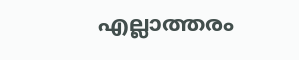എല്ലാത്തരം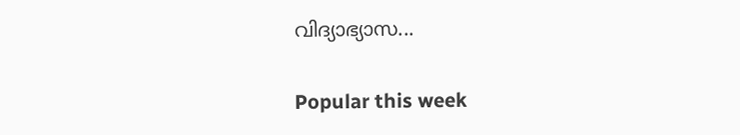വിദ്യാഭ്യാസ...

Popular this week